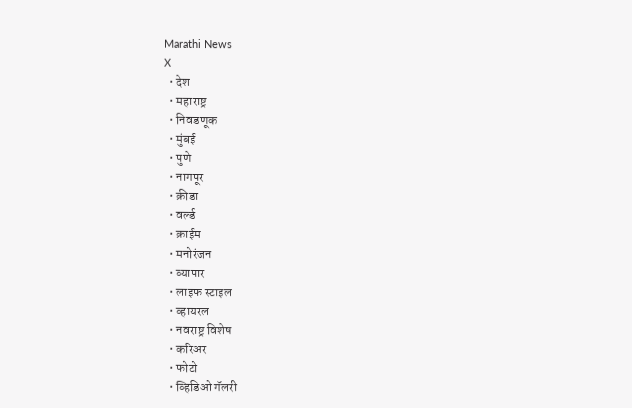Marathi News
X
  • देश
  • महाराष्ट्र
  • निवडणूक
  • मुंबई
  • पुणे
  • नागपूर
  • क्रीडा
  • वर्ल्ड
  • क्राईम
  • मनोरंजन
  • व्यापार
  • लाइफ स्टाइल
  • व्हायरल
  • नवराष्ट्र विशेष
  • करिअर
  • फोटो
  • व्हिडिओ गॅलरी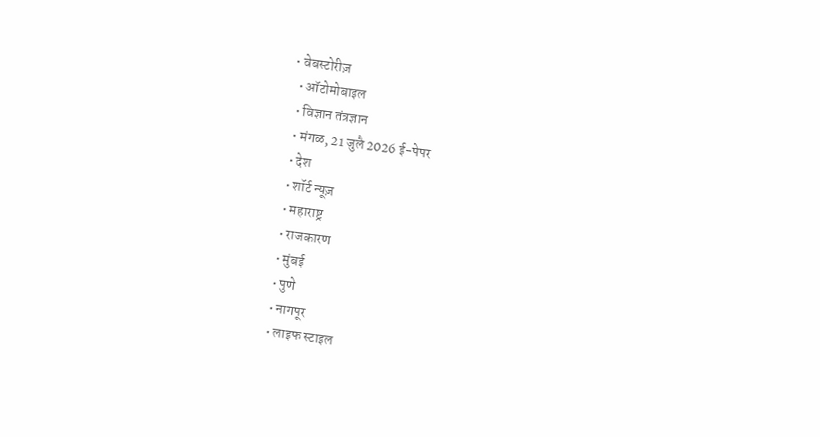• वेबस्टोरीज़
  • ऑटोमोबाइल
  • विज्ञान तंत्रज्ञान
  • मंगळ, 21 जुलै 2026 ई-पेपर
  • देश
  • शॉर्ट न्यूज़
  • महाराष्ट्र
  • राजकारण
  • मुंबई
  • पुणे
  • नागपूर
  • लाइफ स्टाइल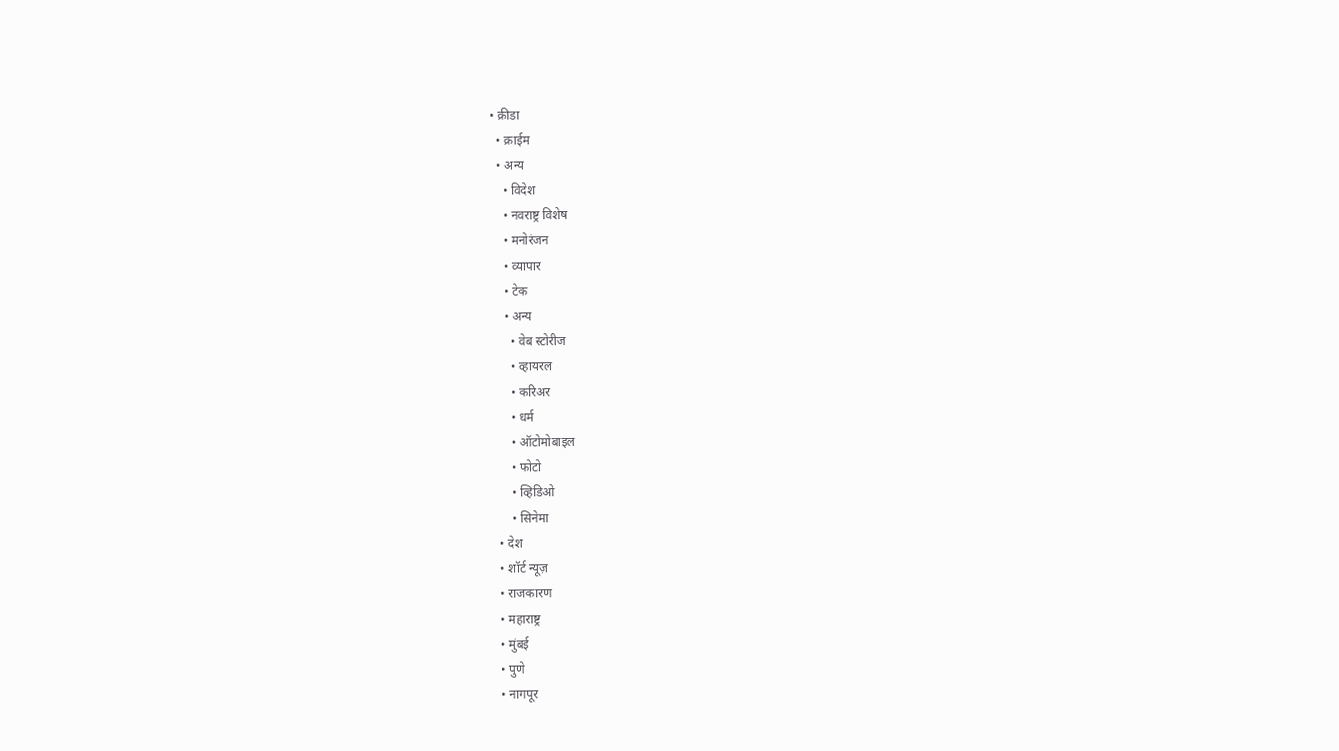• क्रीडा
  • क्राईम
  • अन्य
    • विदेश
    • नवराष्ट्र विशेष
    • मनोरंजन
    • व्यापार
    • टेक
    • अन्य
      • वेब स्टोरीज
      • व्हायरल
      • करिअर
      • धर्म
      • ऑटोमोबाइल
      • फोटो
      • व्हिडिओ
      • सिनेमा
  • देश
  • शॉर्ट न्यूज़
  • राजकारण
  • महाराष्ट्र
  • मुंबई
  • पुणे
  • नागपूर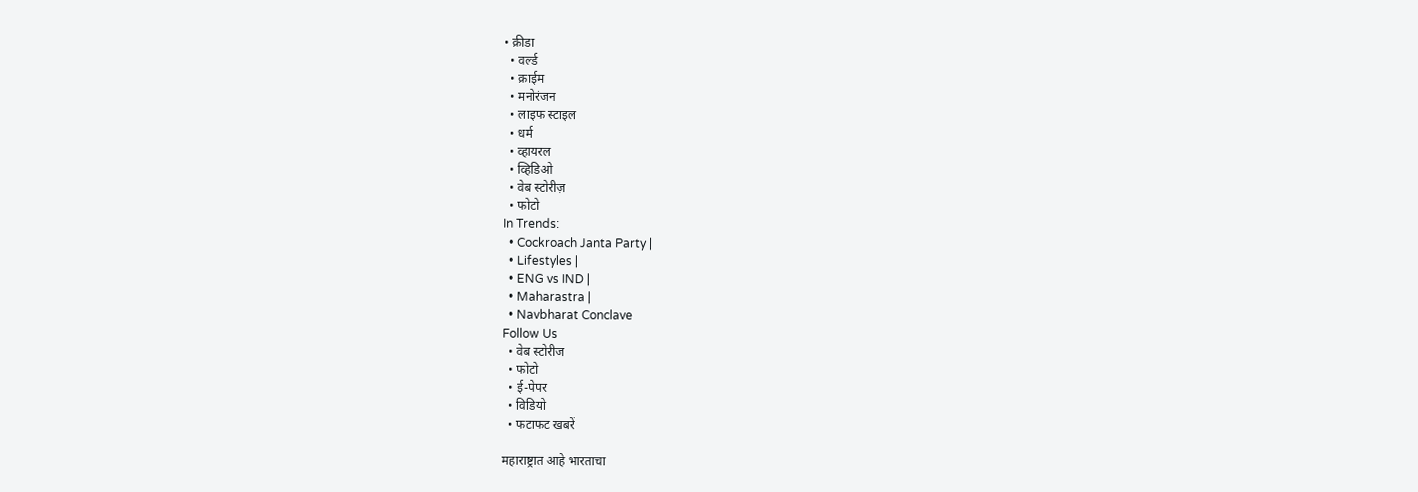• क्रीडा
  • वर्ल्ड
  • क्राईम
  • मनोरंजन
  • लाइफ स्टाइल
  • धर्म
  • व्हायरल
  • व्हिडिओ
  • वेब स्टोरीज़
  • फोटो
In Trends:
  • Cockroach Janta Party |
  • Lifestyles |
  • ENG vs IND |
  • Maharastra |
  • Navbharat Conclave
Follow Us
  • वेब स्टोरीज
  • फोटो
  • ई-पेपर
  • विडियो
  • फटाफट खबरें

महाराष्ट्रात आहे भारताचा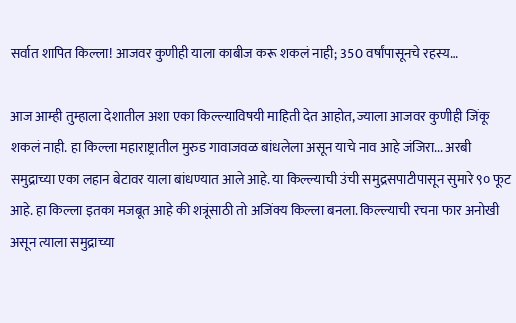सर्वात शापित किल्ला! आजवर कुणीही याला काबीज करू शकलं नाही; 350 वर्षांपासूनचे रहस्य…

आज आम्ही तुम्हाला देशातील अशा एका किल्ल्याविषयी माहिती देत आहोत, ज्याला आजवर कुणीही जिंकू शकलं नाही. हा किल्ला महाराष्ट्रातील मुरुड गावाजवळ बांधलेला असून याचे नाव आहे जंजिरा... अरबी समुद्राच्या एका लहान बेटावर याला बांधण्यात आले आहे. या किल्ल्याची उंची समुद्रसपाटीपासून सुमारे ९० फूट आहे. हा किल्ला इतका मजबूत आहे की शत्रूंसाठी तो अजिंक्य किल्ला बनला. किल्ल्याची रचना फार अनोखी असून त्याला समुद्राच्या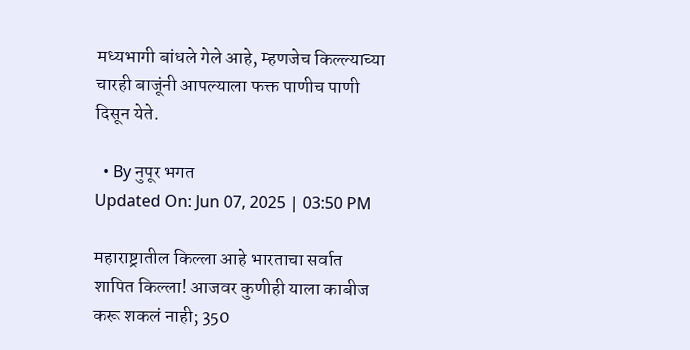मध्यभागी बांधले गेले आहे, म्हणजेच किल्ल्याच्या चारही बाजूंनी आपल्याला फक्त पाणीच पाणी दिसून येते.

  • By नुपूर भगत
Updated On: Jun 07, 2025 | 03:50 PM

महाराष्ट्रातील किल्ला आहे भारताचा सर्वात शापित किल्ला! आजवर कुणीही याला काबीज करू शकलं नाही; 350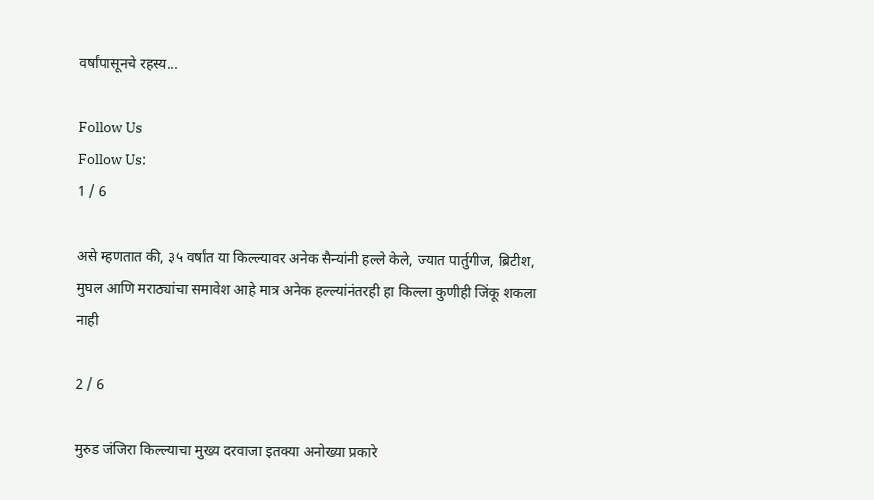वर्षांपासूनचे रहस्य...

Follow Us
Follow Us:
1 / 6

असे म्हणतात की, ३५ वर्षांत या किल्ल्यावर अनेक सैन्यांनी हल्ले केले, ज्यात पार्तुगीज, ब्रिटीश, मुघल आणि मराठ्यांचा समावेश आहे मात्र अनेक हल्ल्यांनंतरही हा किल्ला कुणीही जिंकू शकला नाही

2 / 6

मुरुड जंजिरा किल्ल्याचा मुख्य दरवाजा इतक्या अनोख्या प्रकारे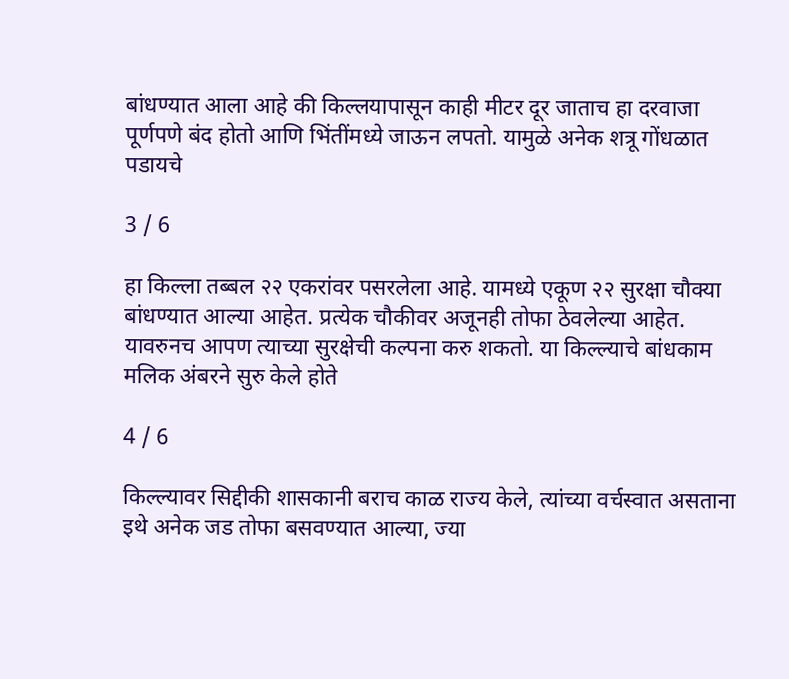बांधण्यात आला आहे की किल्लयापासून काही मीटर दूर जाताच हा दरवाजा पूर्णपणे बंद होतो आणि भिंतींमध्ये जाऊन लपतो. यामुळे अनेक शत्रू गोंधळात पडायचे

3 / 6

हा किल्ला तब्बल २२ एकरांवर पसरलेला आहे. यामध्ये एकूण २२ सुरक्षा चौक्या बांधण्यात आल्या आहेत. प्रत्येक चौकीवर अजूनही तोफा ठेवलेल्या आहेत. यावरुनच आपण त्याच्या सुरक्षेची कल्पना करु शकतो. या किल्ल्याचे बांधकाम मलिक अंबरने सुरु केले होते

4 / 6

किल्ल्यावर सिद्दीकी शासकानी बराच काळ राज्य केले, त्यांच्या वर्चस्वात असताना इथे अनेक जड तोफा बसवण्यात आल्या, ज्या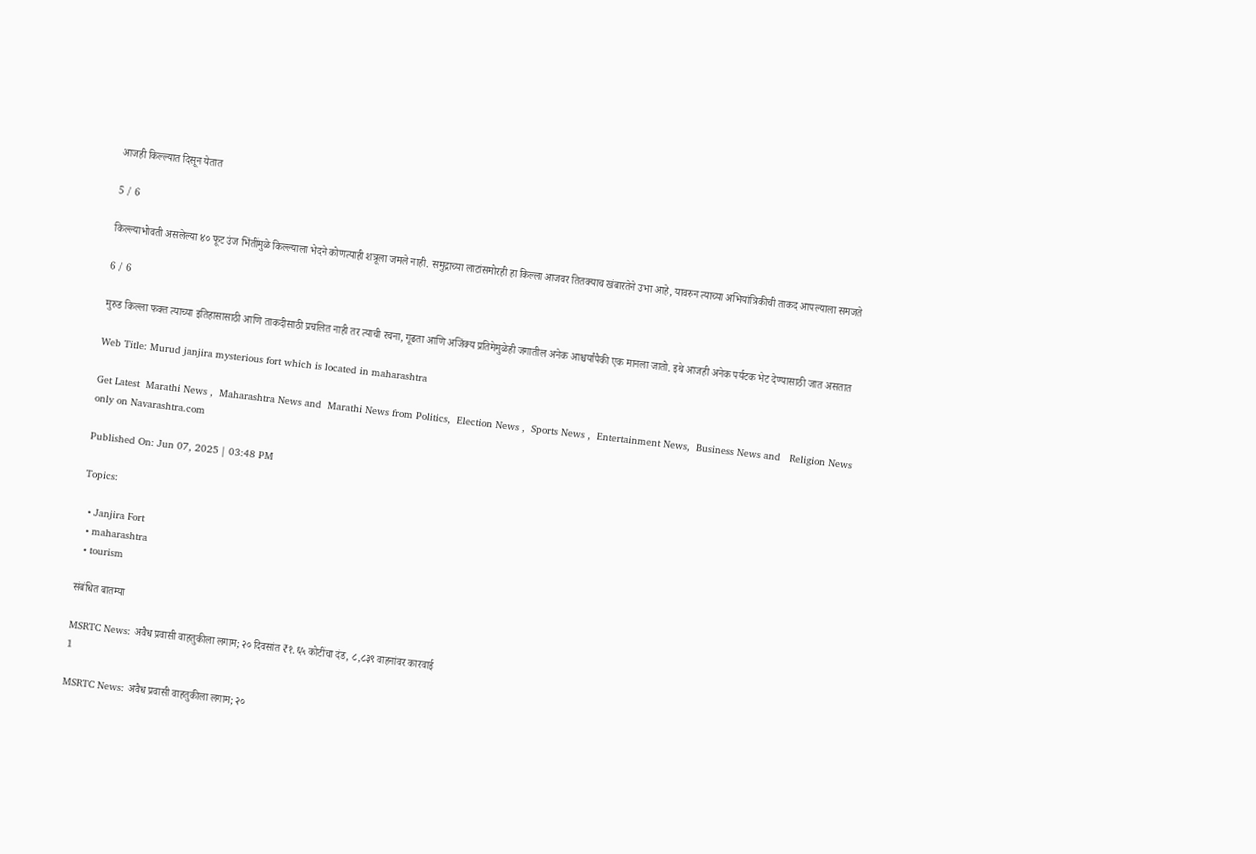आजही किल्ल्यात दिसून येतात

5 / 6

किल्ल्याभोवती असलेल्या ४० फूट उंज भिंतींमुळे किल्ल्याला भेदने कोणत्याही शत्रूला जमले नाही. समुद्राच्या लाटांसमोरही हा किल्ला आजवर तितक्याच खंबारतेने उभा आहे, यावरुन त्याच्या अभियांत्रिकीची ताकद आपल्याला समजते

6 / 6

मुरुड किल्ला फक्त त्याच्या इतिहासासाठी आणि ताकदीसाठी प्रचलित नाही तर त्याची रचना, गूढता आणि अजिंक्य प्रतिमेमुळेही जगातील अनेक आश्चर्यांपैकी एक मानला जातो. इथे आजही अनेक पर्यटक भेट देण्यासाठी जात असतात

Web Title: Murud janjira mysterious fort which is located in maharashtra

Get Latest  Marathi News ,  Maharashtra News and  Marathi News from Politics,  Election News ,  Sports News ,  Entertainment News,  Business News and   Religion News  only on Navarashtra.com

Published On: Jun 07, 2025 | 03:48 PM

Topics:

  • Janjira Fort
  • maharashtra
  • tourism

संबंधित बातम्या

MSRTC News: अवैध प्रवासी वाहतुकीला लगाम; २० दिवसांत ₹१.६५ कोटींचा दंड, ८,८३९ वाहनांवर कारवाई
1

MSRTC News: अवैध प्रवासी वाहतुकीला लगाम; २०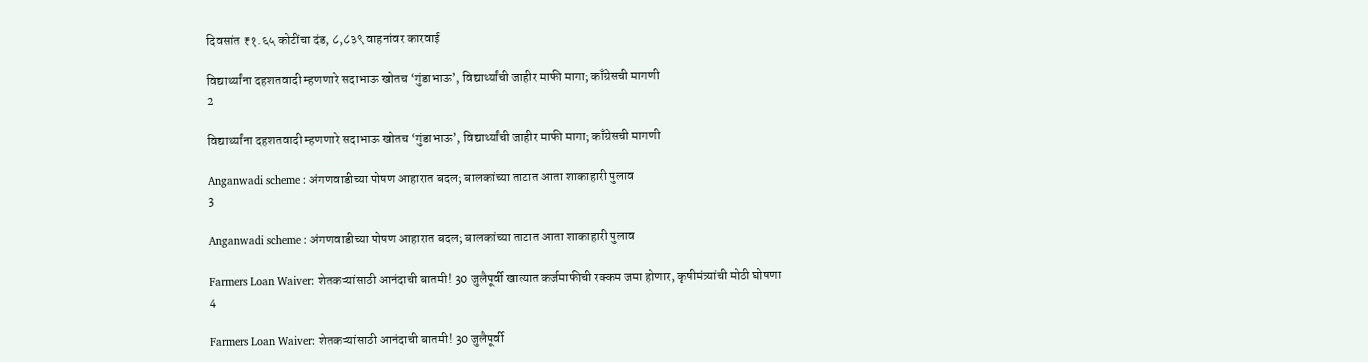दिवसांत ₹१.६५ कोटींचा दंड, ८,८३९ वाहनांवर कारवाई

विद्यार्थ्यांना दहशतवादी म्हणणारे सदाभाऊ खोतच ‘गुंडाभाऊ’, विद्यार्थ्यांची जाहीर माफी मागा; काँग्रेसची मागणी
2

विद्यार्थ्यांना दहशतवादी म्हणणारे सदाभाऊ खोतच ‘गुंडाभाऊ’, विद्यार्थ्यांची जाहीर माफी मागा; काँग्रेसची मागणी

Anganwadi scheme : अंगणवाडीच्या पोषण आहारात बदल; बालकांच्या ताटात आता शाकाहारी पुलाव
3

Anganwadi scheme : अंगणवाडीच्या पोषण आहारात बदल; बालकांच्या ताटात आता शाकाहारी पुलाव

Farmers Loan Waiver: शेतकऱ्यांसाठी आनंदाची बातमी! 30 जुलैपूर्वी खात्यात कर्जमाफीची रक्कम जमा होणार, कृषीमंत्र्यांची मोठी घोषणा
4

Farmers Loan Waiver: शेतकऱ्यांसाठी आनंदाची बातमी! 30 जुलैपूर्वी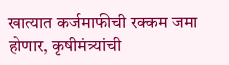खात्यात कर्जमाफीची रक्कम जमा होणार, कृषीमंत्र्यांची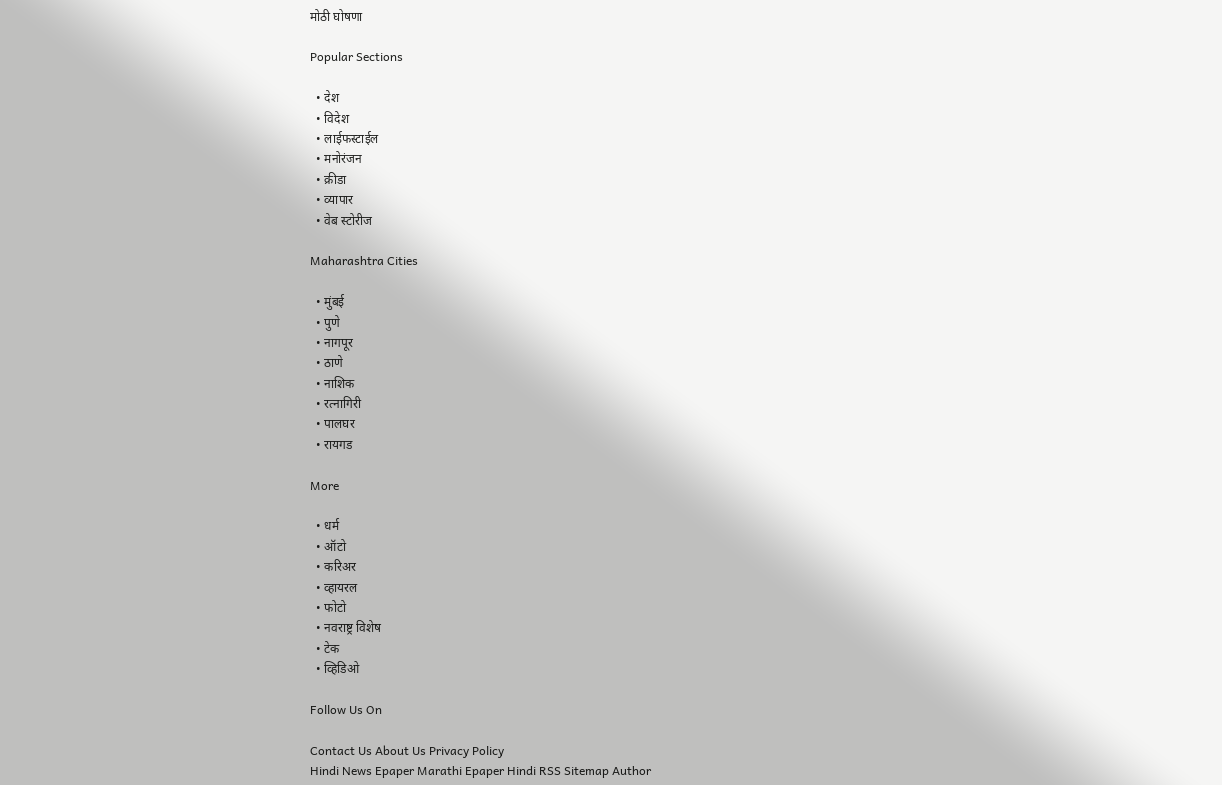मोठी घोषणा

Popular Sections

  • देश
  • विदेश
  • लाईफस्टाईल
  • मनोरंजन
  • क्रीडा
  • व्यापार
  • वेब स्टोरीज

Maharashtra Cities

  • मुंबई
  • पुणे
  • नागपूर
  • ठाणे
  • नाशिक
  • रत्नागिरी
  • पालघर
  • रायगड

More

  • धर्म
  • ऑटो
  • करिअर
  • व्हायरल
  • फोटो
  • नवराष्ट्र विशेष
  • टेक
  • व्हिडिओ

Follow Us On

Contact Us About Us Privacy Policy
Hindi News Epaper Marathi Epaper Hindi RSS Sitemap Author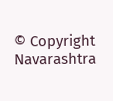© Copyright Navarashtra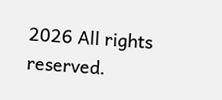2026 All rights reserved.